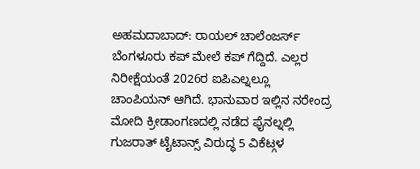ಅಹಮದಾಬಾದ್: ರಾಯಲ್ ಚಾಲೆಂಜರ್ಸ್ ಬೆಂಗಳೂರು ಕಪ್ ಮೇಲೆ ಕಪ್ ಗೆದ್ದಿದೆ. ಎಲ್ಲರ ನಿರೀಕ್ಷೆಯಂತೆ 2026ರ ಐಪಿಎಲ್ನಲ್ಲೂ ಚಾಂಪಿಯನ್ ಆಗಿದೆ. ಭಾನುವಾರ ಇಲ್ಲಿನ ನರೇಂದ್ರ ಮೋದಿ ಕ್ರೀಡಾಂಗಣದಲ್ಲಿ ನಡೆದ ಫೈನಲ್ನಲ್ಲಿ ಗುಜರಾತ್ ಟೈಟಾನ್ಸ್ ವಿರುದ್ಧ 5 ವಿಕೆಟ್ಗಳ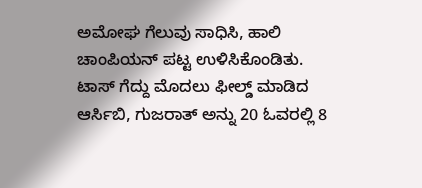ಅಮೋಘ ಗೆಲುವು ಸಾಧಿಸಿ, ಹಾಲಿ ಚಾಂಪಿಯನ್ ಪಟ್ಟ ಉಳಿಸಿಕೊಂಡಿತು.
ಟಾಸ್ ಗೆದ್ದು ಮೊದಲು ಫೀಲ್ಡ್ ಮಾಡಿದ ಆರ್ಸಿಬಿ, ಗುಜರಾತ್ ಅನ್ನು 20 ಓವರಲ್ಲಿ 8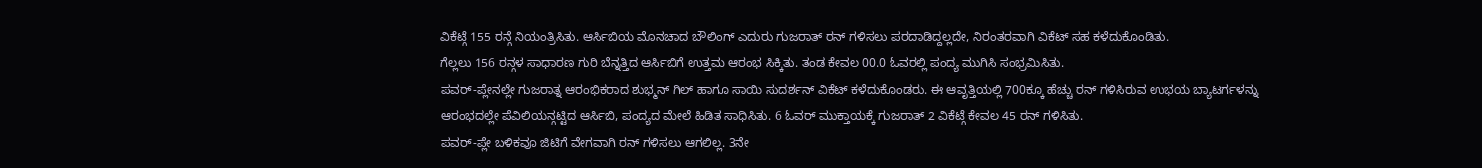ವಿಕೆಟ್ಗೆ 155 ರನ್ಗೆ ನಿಯಂತ್ರಿಸಿತು. ಆರ್ಸಿಬಿಯ ಮೊನಚಾದ ಬೌಲಿಂಗ್ ಎದುರು ಗುಜರಾತ್ ರನ್ ಗಳಿಸಲು ಪರದಾಡಿದ್ದಲ್ಲದೇ, ನಿರಂತರವಾಗಿ ವಿಕೆಟ್ ಸಹ ಕಳೆದುಕೊಂಡಿತು.
ಗೆಲ್ಲಲು 156 ರನ್ಗಳ ಸಾಧಾರಣ ಗುರಿ ಬೆನ್ನತ್ತಿದ ಆರ್ಸಿಬಿಗೆ ಉತ್ತಮ ಆರಂಭ ಸಿಕ್ಕಿತು. ತಂಡ ಕೇವಲ 00.0 ಓವರಲ್ಲಿ ಪಂದ್ಯ ಮುಗಿಸಿ ಸಂಭ್ರಮಿಸಿತು.
ಪವರ್-ಪ್ಲೇನಲ್ಲೇ ಗುಜರಾತ್ನ ಆರಂಭಿಕರಾದ ಶುಭ್ಮನ್ ಗಿಲ್ ಹಾಗೂ ಸಾಯಿ ಸುದರ್ಶನ್ ವಿಕೆಟ್ ಕಳೆದುಕೊಂಡರು. ಈ ಆವೃತ್ತಿಯಲ್ಲಿ 700ಕ್ಕೂ ಹೆಚ್ಚು ರನ್ ಗಳಿಸಿರುವ ಉಭಯ ಬ್ಯಾಟರ್ಗಳನ್ನು ಆರಂಭದಲ್ಲೇ ಪೆವಿಲಿಯನ್ಗಟ್ಟಿದ ಆರ್ಸಿಬಿ, ಪಂದ್ಯದ ಮೇಲೆ ಹಿಡಿತ ಸಾಧಿಸಿತು. 6 ಓವರ್ ಮುಕ್ತಾಯಕ್ಕೆ ಗುಜರಾತ್ 2 ವಿಕೆಟ್ಗೆ ಕೇವಲ 45 ರನ್ ಗಳಿಸಿತು.
ಪವರ್-ಪ್ಲೇ ಬಳಿಕವೂ ಜಿಟಿಗೆ ವೇಗವಾಗಿ ರನ್ ಗಳಿಸಲು ಆಗಲಿಲ್ಲ. 3ನೇ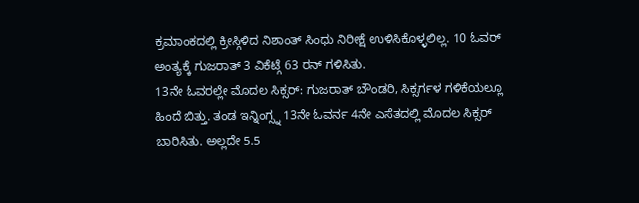ಕ್ರಮಾಂಕದಲ್ಲಿ ಕ್ರೀಸ್ಗಿಳಿದ ನಿಶಾಂತ್ ಸಿಂಧು ನಿರೀಕ್ಷೆ ಉಳಿಸಿಕೊಳ್ಳಲಿಲ್ಲ. 10 ಓವರ್ ಅಂತ್ಯಕ್ಕೆ ಗುಜರಾತ್ 3 ವಿಕೆಟ್ಗೆ 63 ರನ್ ಗಳಿಸಿತು.
13ನೇ ಓವರಲ್ಲೇ ಮೊದಲ ಸಿಕ್ಸರ್: ಗುಜರಾತ್ ಬೌಂಡರಿ, ಸಿಕ್ಸರ್ಗಳ ಗಳಿಕೆಯಲ್ಲೂ ಹಿಂದೆ ಬಿತ್ತು. ತಂಡ ಇನ್ನಿಂಗ್ಸ್ನ 13ನೇ ಓವರ್ನ 4ನೇ ಎಸೆತದಲ್ಲಿ ಮೊದಲ ಸಿಕ್ಸರ್ ಬಾರಿಸಿತು. ಅಲ್ಲದೇ 5.5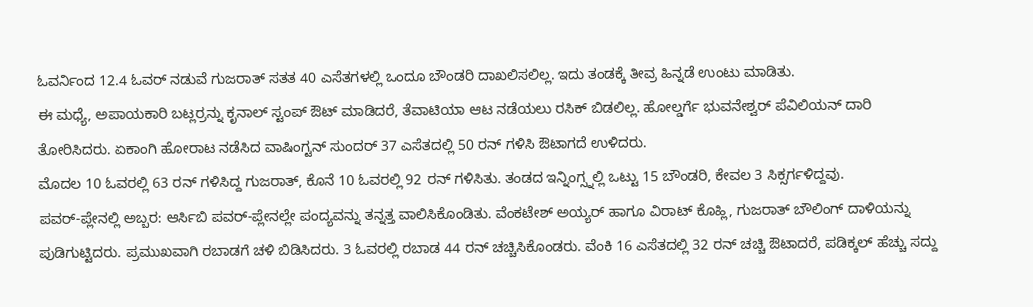ಓವರ್ನಿಂದ 12.4 ಓವರ್ ನಡುವೆ ಗುಜರಾತ್ ಸತತ 40 ಎಸೆತಗಳಲ್ಲಿ ಒಂದೂ ಬೌಂಡರಿ ದಾಖಲಿಸಲಿಲ್ಲ. ಇದು ತಂಡಕ್ಕೆ ತೀವ್ರ ಹಿನ್ನಡೆ ಉಂಟು ಮಾಡಿತು.
ಈ ಮಧ್ಯೆ, ಅಪಾಯಕಾರಿ ಬಟ್ಲರ್ರನ್ನು ಕೃನಾಲ್ ಸ್ಟಂಪ್ ಔಟ್ ಮಾಡಿದರೆ, ತೆವಾಟಿಯಾ ಆಟ ನಡೆಯಲು ರಸಿಕ್ ಬಿಡಲಿಲ್ಲ. ಹೋಲ್ಡರ್ಗೆ ಭುವನೇಶ್ವರ್ ಪೆವಿಲಿಯನ್ ದಾರಿ ತೋರಿಸಿದರು. ಏಕಾಂಗಿ ಹೋರಾಟ ನಡೆಸಿದ ವಾಷಿಂಗ್ಟನ್ ಸುಂದರ್ 37 ಎಸೆತದಲ್ಲಿ 50 ರನ್ ಗಳಿಸಿ ಔಟಾಗದೆ ಉಳಿದರು.
ಮೊದಲ 10 ಓವರಲ್ಲಿ 63 ರನ್ ಗಳಿಸಿದ್ದ ಗುಜರಾತ್, ಕೊನೆ 10 ಓವರಲ್ಲಿ 92 ರನ್ ಗಳಿಸಿತು. ತಂಡದ ಇನ್ನಿಂಗ್ಸ್ನಲ್ಲಿ ಒಟ್ಟು 15 ಬೌಂಡರಿ, ಕೇವಲ 3 ಸಿಕ್ಸರ್ಗಳಿದ್ದವು.
ಪವರ್-ಪ್ಲೇನಲ್ಲಿ ಅಬ್ಬರ: ಆರ್ಸಿಬಿ ಪವರ್-ಪ್ಲೇನಲ್ಲೇ ಪಂದ್ಯವನ್ನು ತನ್ನತ್ತ ವಾಲಿಸಿಕೊಂಡಿತು. ವೆಂಕಟೇಶ್ ಅಯ್ಯರ್ ಹಾಗೂ ವಿರಾಟ್ ಕೊಹ್ಲಿ, ಗುಜರಾತ್ ಬೌಲಿಂಗ್ ದಾಳಿಯನ್ನು ಪುಡಿಗುಟ್ಟಿದರು. ಪ್ರಮುಖವಾಗಿ ರಬಾಡಗೆ ಚಳಿ ಬಿಡಿಸಿದರು. 3 ಓವರಲ್ಲಿ ರಬಾಡ 44 ರನ್ ಚಚ್ಚಿಸಿಕೊಂಡರು. ವೆಂಕಿ 16 ಎಸೆತದಲ್ಲಿ 32 ರನ್ ಚಚ್ಚಿ ಔಟಾದರೆ, ಪಡಿಕ್ಕಲ್ ಹೆಚ್ಚು ಸದ್ದು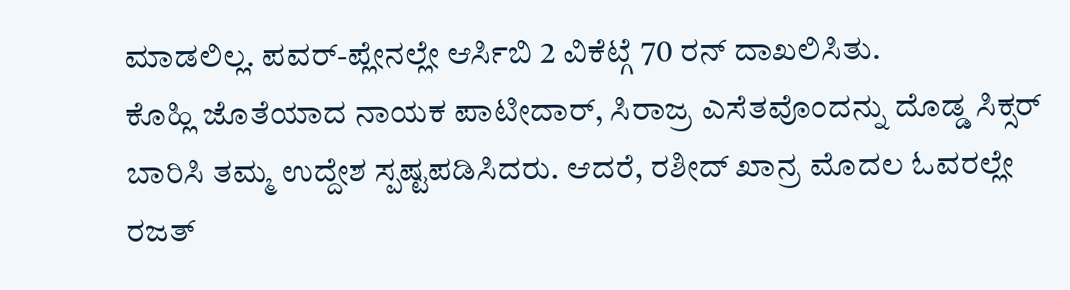ಮಾಡಲಿಲ್ಲ. ಪವರ್-ಪ್ಲೇನಲ್ಲೇ ಆರ್ಸಿಬಿ 2 ವಿಕೆಟ್ಗೆ 70 ರನ್ ದಾಖಲಿಸಿತು.
ಕೊಹ್ಲಿ ಜೊತೆಯಾದ ನಾಯಕ ಪಾಟೀದಾರ್, ಸಿರಾಜ್ರ ಎಸೆತವೊಂದನ್ನು ದೊಡ್ಡ ಸಿಕ್ಸರ್ ಬಾರಿಸಿ ತಮ್ಮ ಉದ್ದೇಶ ಸ್ಪಷ್ಟಪಡಿಸಿದರು. ಆದರೆ, ರಶೀದ್ ಖಾನ್ರ ಮೊದಲ ಓವರಲ್ಲೇ ರಜತ್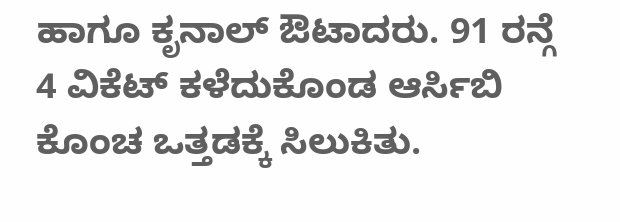ಹಾಗೂ ಕೃನಾಲ್ ಔಟಾದರು. 91 ರನ್ಗೆ 4 ವಿಕೆಟ್ ಕಳೆದುಕೊಂಡ ಆರ್ಸಿಬಿ ಕೊಂಚ ಒತ್ತಡಕ್ಕೆ ಸಿಲುಕಿತು.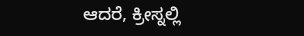ಆದರೆ, ಕ್ರೀಸ್ನಲ್ಲಿ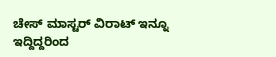ಚೇಸ್ ಮಾಸ್ಟರ್ ವಿರಾಟ್ ಇನ್ನೂ ಇದ್ದಿದ್ದರಿಂದ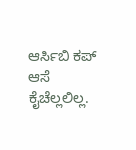ಆರ್ಸಿಬಿ ಕಪ್ ಆಸೆ ಕೈಚೆಲ್ಲಲಿಲ್ಲ.